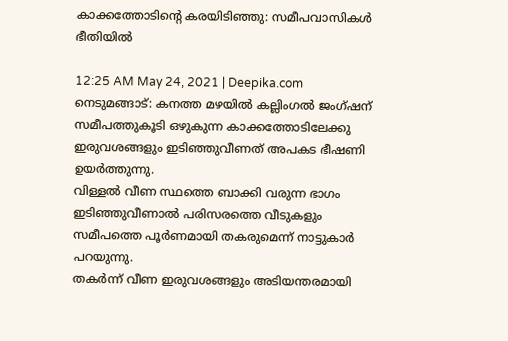കാക്കത്തോടിന്‍റെ കരയിടിഞ്ഞു: സമീപവാസികൾ ഭീതിയിൽ

12:25 AM May 24, 2021 | Deepika.com
നെടുമങ്ങാട്: കനത്ത മഴയിൽ കല്ലിംഗൽ ജംഗ്ഷന് സമീപത്തുകൂടി ഒഴുകുന്ന കാക്കത്തോടിലേക്കു ഇരുവശങ്ങളും ഇടിഞ്ഞുവീണത് അപകട ഭീഷണി ഉയർത്തുന്നു.
വിള്ളൽ വീണ സ്ഥത്തെ ബാക്കി വരുന്ന ഭാഗം ഇടിഞ്ഞുവീണാൽ പരിസരത്തെ വീടുകളും സമീപത്തെ പൂർണമായി തകരുമെന്ന് നാട്ടുകാർ പറയുന്നു.
തകർന്ന് വീണ ഇരുവശങ്ങളും അടിയന്തരമായി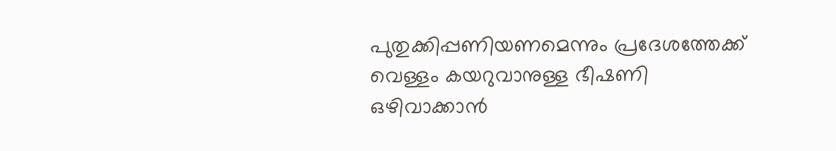പുതുക്കിപ്പണിയണമെന്നും പ്രദേശത്തേക്ക് വെള്ളം കയറുവാനുള്ള ഭീഷണി ഒഴിവാക്കാൻ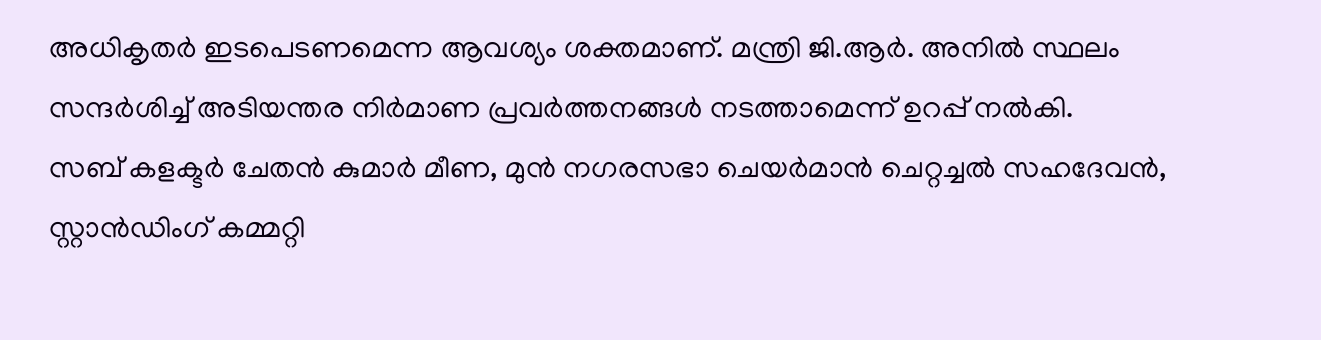അധികൃതർ ഇടപെടണമെന്ന ആവശ്യം ശക്തമാണ്. മന്ത്രി ജി.ആർ. അനിൽ സ്ഥലം സന്ദർശിച്ച് അടിയന്തര നിർമാണ പ്രവർത്തനങ്ങൾ നടത്താമെന്ന് ഉറപ്പ് നൽകി.
സബ് കളക്ടർ ചേതൻ കുമാർ മീണ, മുൻ നഗരസഭാ ചെയർമാൻ ചെറ്റച്ചൽ സഹദേവൻ, സ്റ്റാൻഡിംഗ് കമ്മറ്റി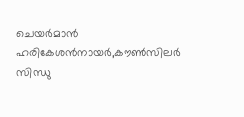ചെയർമാൻ ഹരികേശൻനായർ,കൗൺസിലർ സിന്ധു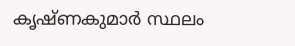കൃഷ്ണകുമാർ സ്ഥലം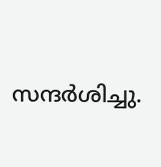സന്ദർശിച്ചു.